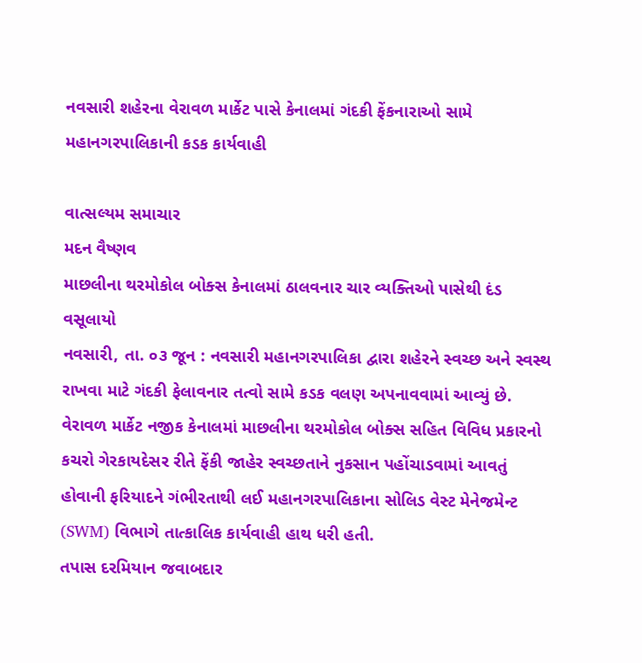નવસારી શહેરના વેરાવળ માર્કેટ પાસે કેનાલમાં ગંદકી ફેંકનારાઓ સામે મહાનગરપાલિકાની કડક કાર્યવાહી

વાત્સલ્યમ સમાચાર
મદન વૈષ્ણવ
માછલીના થરમોકોલ બોક્સ કેનાલમાં ઠાલવનાર ચાર વ્યક્તિઓ પાસેથી દંડ વસૂલાયો
નવસારી, તા. ૦૩ જૂન : નવસારી મહાનગરપાલિકા દ્વારા શહેરને સ્વચ્છ અને સ્વસ્થ રાખવા માટે ગંદકી ફેલાવનાર તત્વો સામે કડક વલણ અપનાવવામાં આવ્યું છે. વેરાવળ માર્કેટ નજીક કેનાલમાં માછલીના થરમોકોલ બોક્સ સહિત વિવિધ પ્રકારનો કચરો ગેરકાયદેસર રીતે ફેંકી જાહેર સ્વચ્છતાને નુકસાન પહોંચાડવામાં આવતું હોવાની ફરિયાદને ગંભીરતાથી લઈ મહાનગરપાલિકાના સોલિડ વેસ્ટ મેનેજમેન્ટ (SWM) વિભાગે તાત્કાલિક કાર્યવાહી હાથ ધરી હતી.
તપાસ દરમિયાન જવાબદાર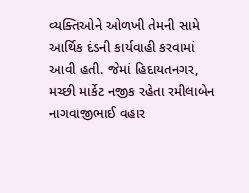વ્યક્તિઓને ઓળખી તેમની સામે આર્થિક દંડની કાર્યવાહી કરવામાં આવી હતી. જેમાં હિદાયતનગર, મચ્છી માર્કેટ નજીક રહેતા રમીલાબેન નાગવાજીભાઈ વહાર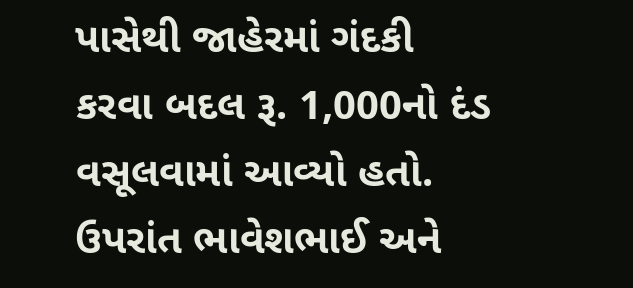પાસેથી જાહેરમાં ગંદકી કરવા બદલ રૂ. 1,000નો દંડ વસૂલવામાં આવ્યો હતો. ઉપરાંત ભાવેશભાઈ અને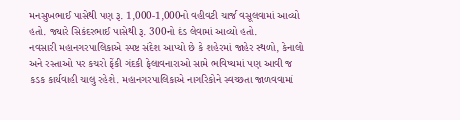મનસુખભાઈ પાસેથી પણ રૂ. 1,000-1,000નો વહીવટી ચાર્જ વસૂલવામાં આવ્યો હતો. જ્યારે સિકંદરભાઈ પાસેથી રૂ. 300નો દંડ લેવામાં આવ્યો હતો.
નવસારી મહાનગરપાલિકાએ સ્પષ્ટ સંદેશ આપ્યો છે કે શહેરમાં જાહેર સ્થળો, કેનાલો અને રસ્તાઓ પર કચરો ફેંકી ગંદકી ફેલાવનારાઓ સામે ભવિષ્યમાં પણ આવી જ કડક કાર્યવાહી ચાલુ રહેશે. મહાનગરપાલિકાએ નાગરિકોને સ્વચ્છતા જાળવવામાં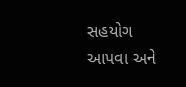સહયોગ આપવા અને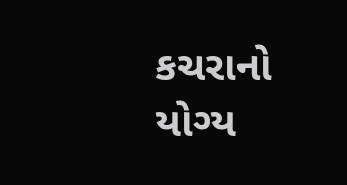કચરાનો યોગ્ય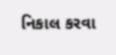નિકાલ કરવા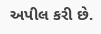અપીલ કરી છે.